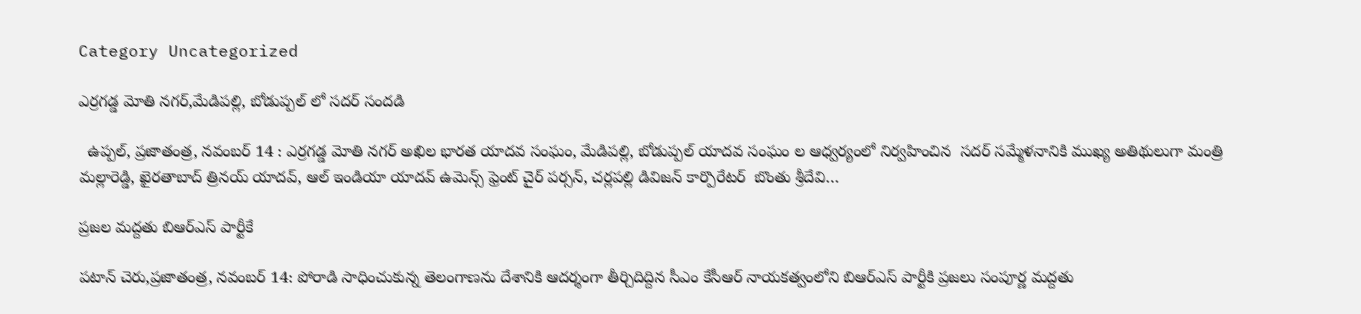Category Uncategorized

ఎర్రగడ్డ మోతి నగర్,మేడిపల్లి, బోడుప్పల్ లో సదర్ సందడి

  ఉప్పల్, ప్రజాతంత్ర, నవంబర్ 14 : ఎర్రగడ్డ మోతి నగర్ అఖిల భారత యాదవ సంఘం, మేడిపల్లి, బోడుప్పల్ యాదవ సంఘం ల ఆధ్వర్యంలో నిర్వహించిన  సదర్‌ సమ్మేళనానికి ముఖ్య అతిథులుగా మంత్రి మల్లారెడ్డి, ఖైరతాబాద్ త్రినయ్ యాదవ్, ఆల్ ఇండియా యాదవ్ ఉమెన్స్ ఫ్రెంట్ చైర్ పర్సన్, చర్లపల్లి డివిజన్ కార్పొరేటర్  బొంతు శ్రీదేవి…

ప్రజల మద్దతు బిఆర్ఎస్ పార్టీకే

పటాన్ చెరు,ప్రజాతంత్ర, నవంబర్ 14: పోరాడి సాధించుకున్న తెలంగాణను దేశానికి ఆదర్శంగా తీర్చిదిద్దిన సీఎం కేసీఆర్ నాయకత్వంలోని బిఆర్ఎస్ పార్టీకి ప్రజలు సంపూర్ణ మద్దతు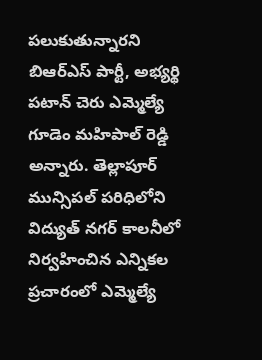పలుకుతున్నారని బిఆర్ఎస్ పార్టీ, అభ్యర్థి పటాన్ చెరు ఎమ్మెల్యే గూడెం మహిపాల్ రెడ్డి అన్నారు. తెల్లాపూర్ మున్సిపల్ పరిధిలోని  విద్యుత్ నగర్ కాలనీలో నిర్వహించిన ఎన్నికల ప్రచారంలో ఎమ్మెల్యే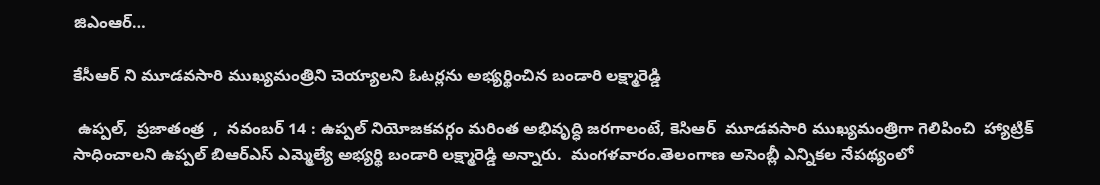జిఎంఆర్…

కేసీఆర్ ని మూడవసారి ముఖ్యమంత్రిని చెయ్యాలని ఓటర్లను అభ్యర్థించిన బండారి లక్ష్మారెడ్డి

 ఉప్పల్,  ప్రజాతంత్ర  ,  నవంబర్ 14 : ఉప్పల్ నియోజకవర్గం మరింత అభివృద్ధి జరగాలంటే, కెసిఆర్  మూడవసారి ముఖ్యమంత్రిగా గెలిపించి  హ్యాట్రిక్ సాధించాలని ఉప్పల్ బిఆర్ఎస్ ఎమ్మెల్యే అభ్యర్థి బండారి లక్ష్మారెడ్డి అన్నారు.  మంగళవారం.తెలంగాణ అసెంబ్లీ ఎన్నికల నేపథ్యంలో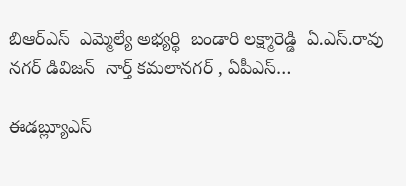బిఆర్ఎస్  ఎమ్మెల్యే అభ్యర్థి  బండారి లక్ష్మారెడ్డి  ఏ.ఎస్.రావు నగర్ డివిజన్  నార్త్ కమలానగర్ , ఏపీఎస్…

ఈడబ్ల్యూఎస్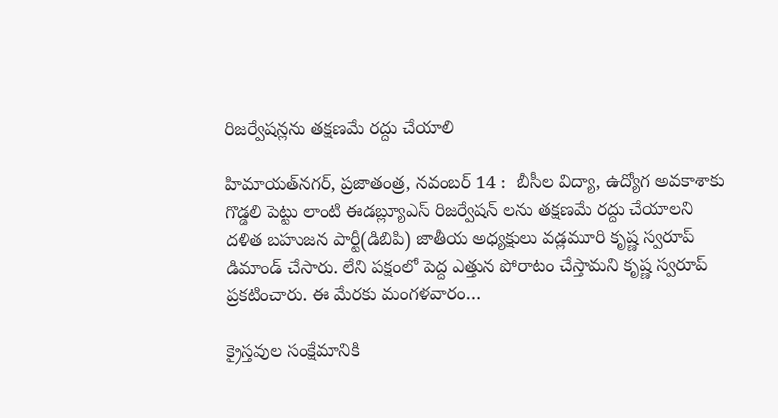రిజర్వేషన్లను తక్షణమే రద్దు చేయాలి

హిమాయత్‌నగర్‌, ప్రజాతంత్ర, నవంబర్ 14 :  బీసీల విద్యా, ఉద్యోగ అవకాశాకు గొడ్డలి పెట్టు లాంటి ఈడబ్ల్యూఎస్ రిజర్వేషన్ లను తక్షణమే రద్దు చేయాలని దళిత బహుజన పార్టీ(డిబిపి) జాతీయ అధ్యక్షులు వడ్లమూరి కృష్ణ స్వరూప్ డిమాండ్ చేసారు. లేని పక్షంలో పెద్ద ఎత్తున పోరాటం చేస్తామని కృష్ణ స్వరూప్ ప్రకటించారు. ఈ మేరకు మంగళవారం…

క్రైస్తవుల సంక్షేమానికి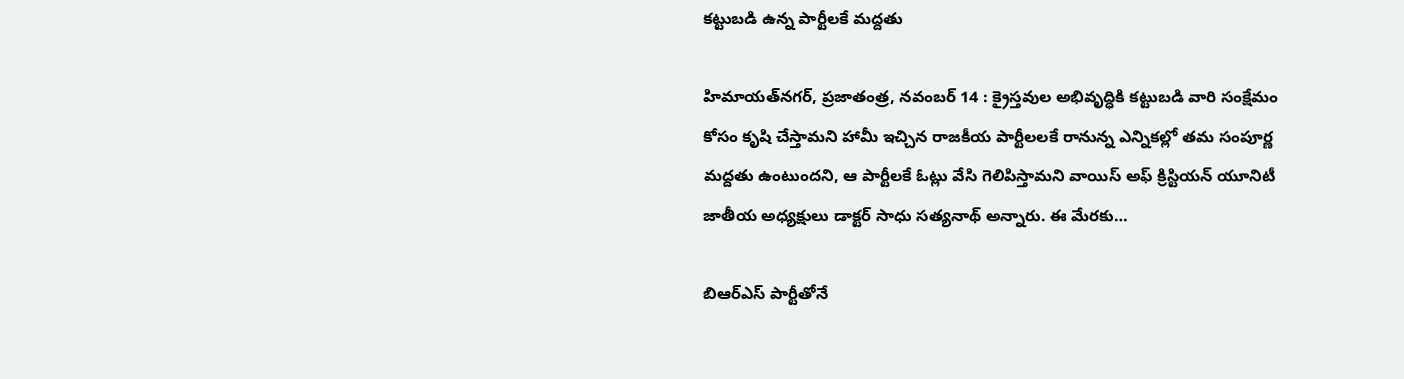కట్టుబడి ఉన్న పార్టీలకే మద్దతు

హిమాయత్‌నగర్‌, ప్రజాతంత్ర, నవంబర్ 14 : క్రైస్తవుల అభివృద్ధికి కట్టుబడి వారి సంక్షేమం కోసం కృషి చేస్తామని హామీ ఇచ్చిన రాజకీయ పార్టీలలకే రానున్న ఎన్నికల్లో తమ సంపూర్ణ మద్దతు ఉంటుందని, ఆ పార్టీలకే ఓట్లు వేసి గెలిపిస్తామని వాయిస్ అఫ్ క్రిస్టియన్ యూనిటీ జాతీయ అధ్యక్షులు డాక్టర్ సాధు సత్యనాథ్ అన్నారు. ఈ మేరకు…

బిఆర్ఎస్ పార్టీతోనే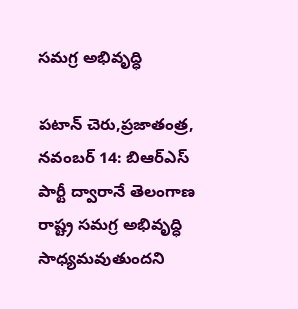సమగ్ర అభివృద్ధి

పటాన్ చెరు,ప్రజాతంత్ర, నవంబర్ 14: బిఆర్ఎస్ పార్టీ ద్వారానే తెలంగాణ రాష్ట్ర సమగ్ర అభివృద్ధి సాధ్యమవుతుందని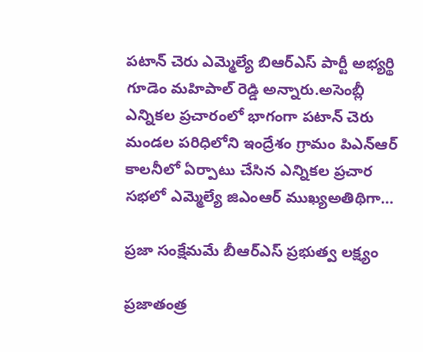పటాన్ చెరు ఎమ్మెల్యే బిఆర్ఎస్ పార్టీ అభ్యర్థి గూడెం మహిపాల్ రెడ్డి అన్నారు.అసెంబ్లీ ఎన్నికల ప్రచారంలో భాగంగా పటాన్ చెరు మండల పరిధిలోని ఇంద్రేశం గ్రామం పిఎన్ఆర్ కాలనీలో ఏర్పాటు చేసిన ఎన్నికల ప్రచార సభలో ఎమ్మెల్యే జిఎంఆర్ ముఖ్యఅతిథిగా…

ప్రజా సంక్షేమమే బీఆర్ఎస్ ప్రభుత్వ లక్ష్యం

ప్రజాతంత్ర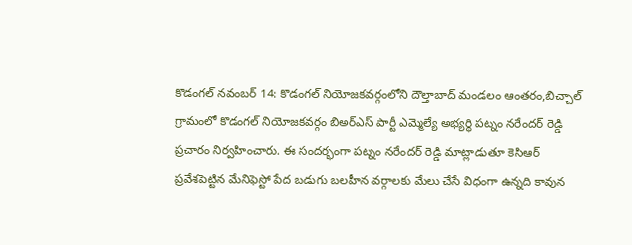కొడంగల్ నవంబర్ 14: కొడంగల్ నియోజకవర్గంలోని దౌల్తాబాద్ మండలం ఆంతరం,బిచ్చాల్ గ్రామంలో కొడంగల్ నియోజకవర్గం బిఅర్ఎస్ పార్టీ ఎమ్మెల్యే అభ్యర్థి పట్నం నరేందర్ రెడ్డి  ప్రచారం నిర్వహించారు. ఈ సందర్భంగా పట్నం నరేందర్ రెడ్డి మాట్లాడుతూ కెసిఆర్  ప్రవేశపెట్టిన మేనిఫెస్టో పేద బడుగు బలహీన వర్గాలకు మేలు చేసే విధంగా ఉన్నది కావున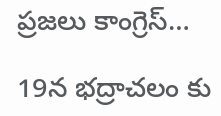ప్రజలు కాంగ్రెస్…

19న భద్రాచలం కు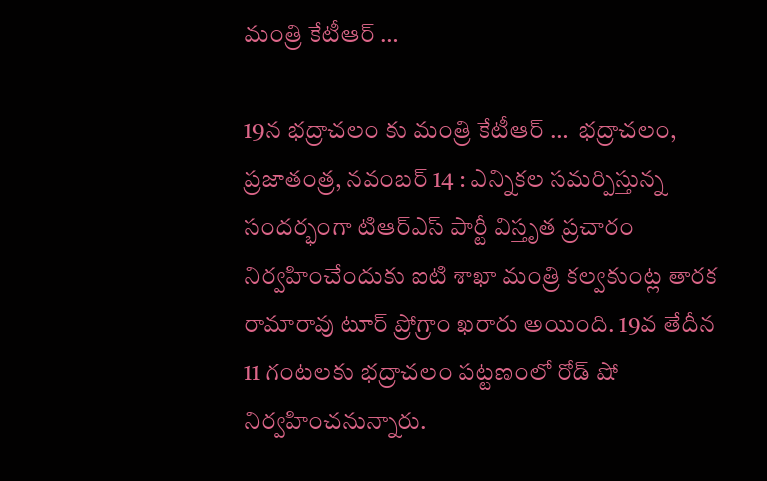మంత్రి కేటీఆర్ …

19న భద్రాచలం కు మంత్రి కేటీఆర్ …  భద్రాచలం, ప్రజాతంత్ర, నవంబర్ 14 : ఎన్నికల సమర్పిస్తున్న సందర్భంగా టిఆర్ఎస్ పార్టీ విస్తృత ప్రచారం నిర్వహించేందుకు ఐటి శాఖా మంత్రి కల్వకుంట్ల తారక రామారావు టూర్ ప్రోగ్రాం ఖరారు అయింది. 19వ తేదీన 11 గంటలకు భద్రాచలం పట్టణంలో రోడ్ షో నిర్వహించనున్నారు.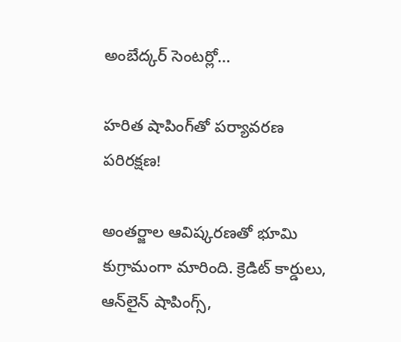అంబేద్కర్ సెంటర్లో…

హరిత షాపింగ్‌తో పర్యావరణ పరిరక్షణ!

అంతర్జాల ఆవిష్కరణతో భూమి కుగ్రామంగా మారింది. క్రెడిట్‌ కార్డులు, ఆన్‌లైన్‌ షాపింగ్స్‌,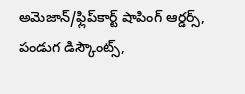అమెజాన్‌/ఫ్లిప్‌కార్ట్‌ షాపింగ్‌ ఆర్డర్స్‌, పండుగ డిస్కౌంట్స్‌,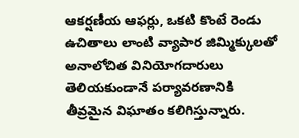ఆకర్షణీయ ఆఫర్లు, ఒకటి కొంటే రెండు ఉచితాలు లాంటి వ్యాపార జిమ్మిక్కులతో అనాలోచిత వినియోగదారులు తెలియకుండానే పర్యావరణానికి తీవ్రమైన విఘాతం కలిగిస్తున్నారు.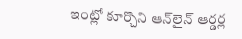ఇంట్లో కూర్చొని ఆన్‌లైన్‌ ఆర్డర్ల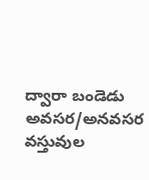ద్వారా బండెడు అవసర/అనవసర వస్తువుల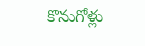కొనుగోళ్లు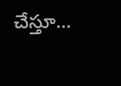చేస్తూ…